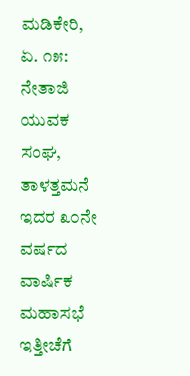ಮಡಿಕೇರಿ, ಏ. ೧೫: ನೇತಾಜಿ ಯುವಕ ಸಂಘ, ತಾಳತ್ತಮನೆ ಇದರ ೩೦ನೇ ವರ್ಷದ ವಾರ್ಷಿಕ ಮಹಾಸಭೆ ಇತ್ತೀಚೆಗೆ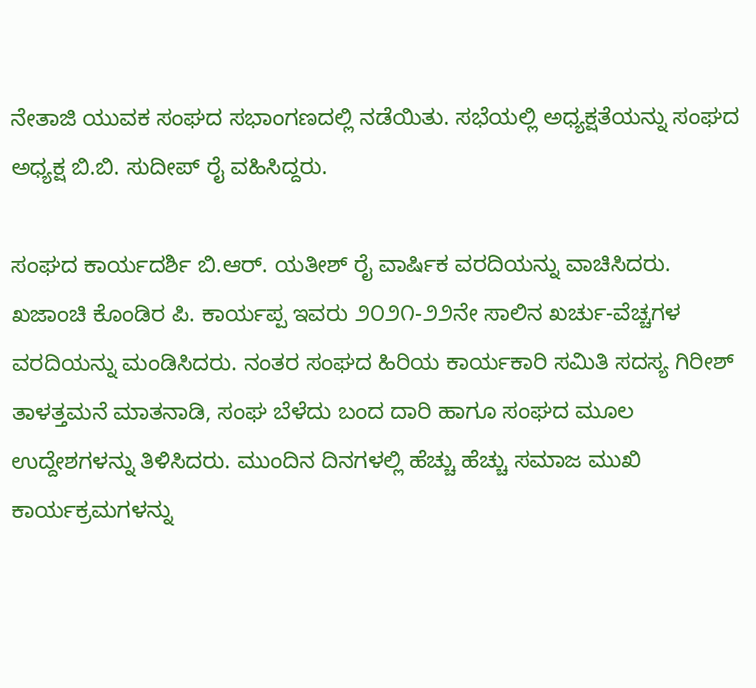ನೇತಾಜಿ ಯುವಕ ಸಂಘದ ಸಭಾಂಗಣದಲ್ಲಿ ನಡೆಯಿತು. ಸಭೆಯಲ್ಲಿ ಅಧ್ಯಕ್ಷತೆಯನ್ನು ಸಂಘದ ಅಧ್ಯಕ್ಷ ಬಿ.ಬಿ. ಸುದೀಪ್ ರೈ ವಹಿಸಿದ್ದರು.

ಸಂಘದ ಕಾರ್ಯದರ್ಶಿ ಬಿ.ಆರ್. ಯತೀಶ್ ರೈ ವಾರ್ಷಿಕ ವರದಿಯನ್ನು ವಾಚಿಸಿದರು. ಖಜಾಂಚಿ ಕೊಂಡಿರ ಪಿ. ಕಾರ್ಯಪ್ಪ ಇವರು ೨೦೨೧-೨೨ನೇ ಸಾಲಿನ ಖರ್ಚು-ವೆಚ್ಚಗಳ ವರದಿಯನ್ನು ಮಂಡಿಸಿದರು. ನಂತರ ಸಂಘದ ಹಿರಿಯ ಕಾರ್ಯಕಾರಿ ಸಮಿತಿ ಸದಸ್ಯ ಗಿರೀಶ್ ತಾಳತ್ತಮನೆ ಮಾತನಾಡಿ, ಸಂಘ ಬೆಳೆದು ಬಂದ ದಾರಿ ಹಾಗೂ ಸಂಘದ ಮೂಲ ಉದ್ದೇಶಗಳನ್ನು ತಿಳಿಸಿದರು. ಮುಂದಿನ ದಿನಗಳಲ್ಲಿ ಹೆಚ್ಚು ಹೆಚ್ಚು ಸಮಾಜ ಮುಖಿ ಕಾರ್ಯಕ್ರಮಗಳನ್ನು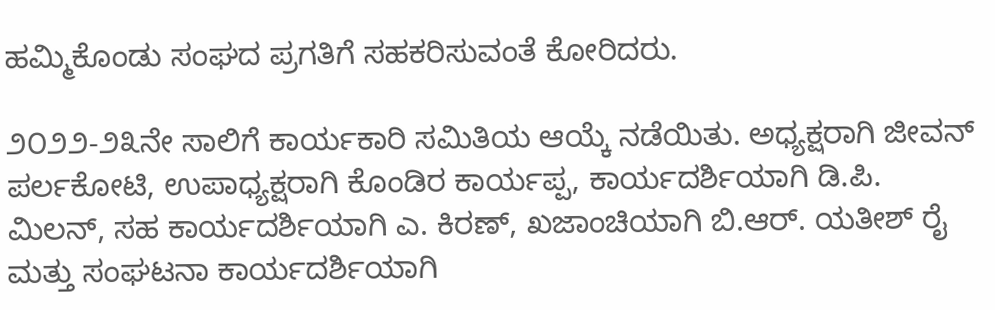ಹಮ್ಮಿಕೊಂಡು ಸಂಘದ ಪ್ರಗತಿಗೆ ಸಹಕರಿಸುವಂತೆ ಕೋರಿದರು.

೨೦೨೨-೨೩ನೇ ಸಾಲಿಗೆ ಕಾರ್ಯಕಾರಿ ಸಮಿತಿಯ ಆಯ್ಕೆ ನಡೆಯಿತು. ಅಧ್ಯಕ್ಷರಾಗಿ ಜೀವನ್ ಪರ್ಲಕೋಟಿ, ಉಪಾಧ್ಯಕ್ಷರಾಗಿ ಕೊಂಡಿರ ಕಾರ್ಯಪ್ಪ, ಕಾರ್ಯದರ್ಶಿಯಾಗಿ ಡಿ.ಪಿ. ಮಿಲನ್, ಸಹ ಕಾರ್ಯದರ್ಶಿಯಾಗಿ ಎ. ಕಿರಣ್, ಖಜಾಂಚಿಯಾಗಿ ಬಿ.ಆರ್. ಯತೀಶ್ ರೈ ಮತ್ತು ಸಂಘಟನಾ ಕಾರ್ಯದರ್ಶಿಯಾಗಿ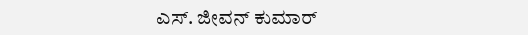ಎಸ್. ಜೀವನ್ ಕುಮಾರ್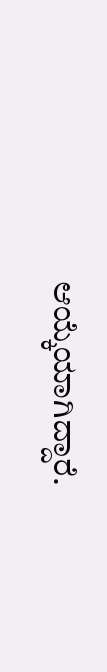ಆಯ್ಕೆಯಾಗಿದ್ದಾರೆ.